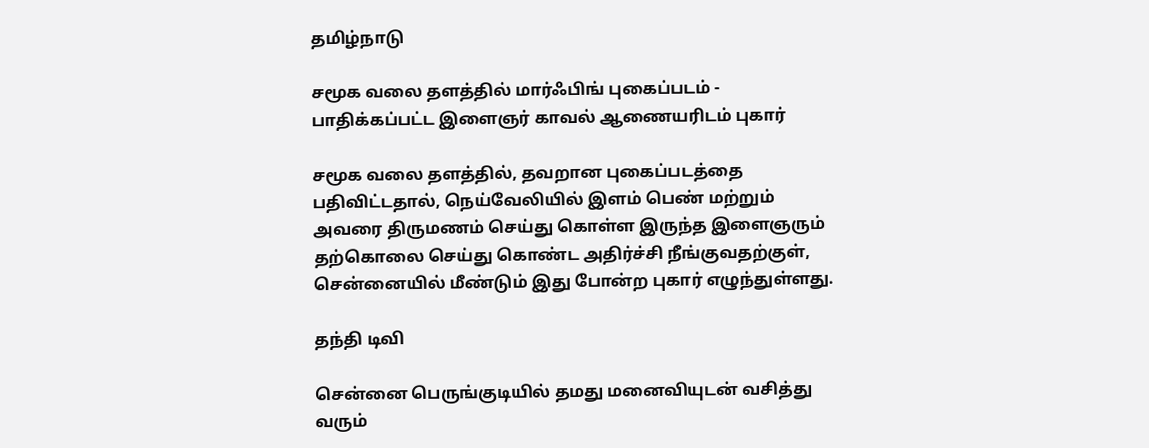தமிழ்நாடு

சமூக வலை தளத்தில் மார்ஃபிங் புகைப்படம் - பாதிக்கப்பட்ட இளைஞர் காவல் ஆணையரிடம் புகார்

சமூக வலை தளத்தில், தவறான புகைப்படத்தை பதிவிட்டதால், நெய்வேலியில் இளம் பெண் மற்றும் அவரை திருமணம் செய்து கொள்ள இருந்த இளைஞரும் தற்கொலை செய்து கொண்ட அதிர்ச்சி நீங்குவதற்குள், சென்னையில் மீண்டும் இது போன்ற புகார் எழுந்துள்ளது.

தந்தி டிவி

சென்னை பெருங்குடியில் தமது மனைவியுடன் வசித்து வரும்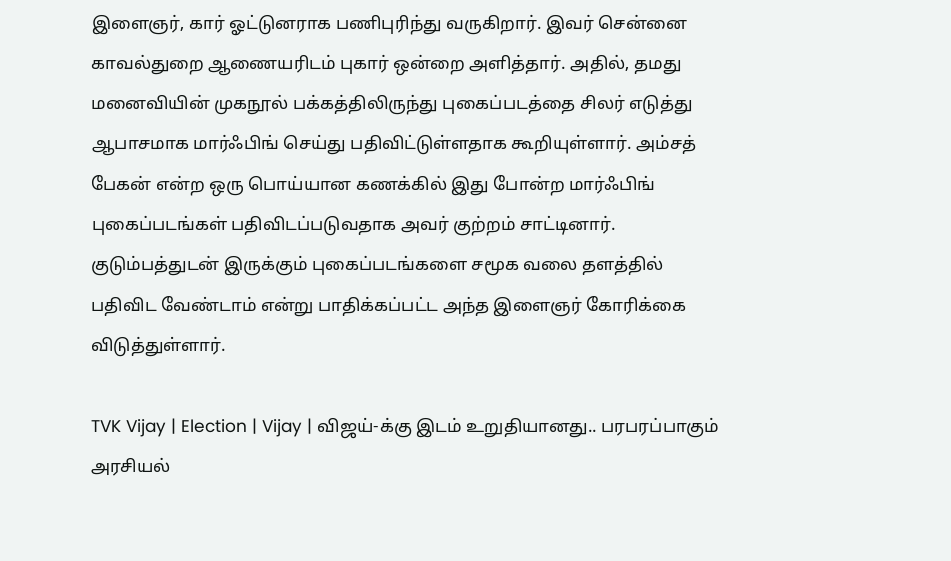இளைஞர், கார் ஓட்டுனராக பணிபுரிந்து வருகிறார். இவர் சென்னை காவல்துறை ஆணையரிடம் புகார் ஒன்றை அளித்தார். அதில், தமது மனைவியின் முகநூல் பக்கத்திலிருந்து புகைப்படத்தை சிலர் எடுத்து ஆபாசமாக மார்ஃபிங் செய்து பதிவிட்டுள்ளதாக கூறியுள்ளார். அம்சத் பேகன் என்ற ஒரு பொய்யான கணக்கில் இது போன்ற மார்ஃபிங் புகைப்படங்கள் பதிவிடப்படுவதாக அவர் குற்றம் சாட்டினார். குடும்பத்துடன் இருக்கும் புகைப்படங்களை சமூக வலை தளத்தில் பதிவிட வேண்டாம் என்று பாதிக்கப்பட்ட அந்த இளைஞர் கோரிக்கை விடுத்துள்ளார்.

TVK Vijay | Election | Vijay | விஜய்-க்கு இடம் உறுதியானது.. பரபரப்பாகும் அரசியல்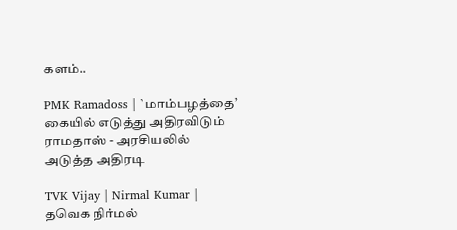களம்..

PMK Ramadoss | `மாம்பழத்தை’ கையில் எடுத்து அதிரவிடும் ராமதாஸ் - அரசியலில் அடுத்த அதிரடி

TVK Vijay | Nirmal Kumar | தவெக நிர்மல்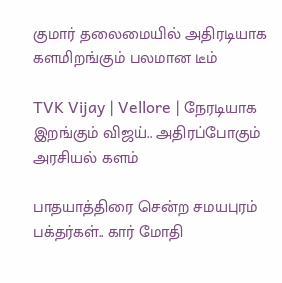குமார் தலைமையில் அதிரடியாக களமிறங்கும் பலமான டீம்

TVK Vijay | Vellore | நேரடியாக இறங்கும் விஜய்.. அதிரப்போகும் அரசியல் களம்

பாதயாத்திரை சென்ற சமயபுரம் பக்தர்கள்.. கார் மோதி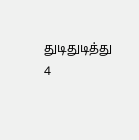துடிதுடித்து 4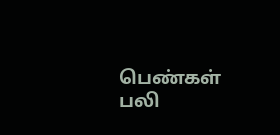பெண்கள் பலி